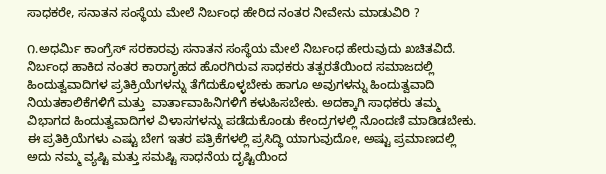ಸಾಧಕರೇ, ಸನಾತನ ಸಂಸ್ಥೆಯ ಮೇಲೆ ನಿರ್ಬಂಧ ಹೇರಿದ ನಂತರ ನೀವೇನು ಮಾಡುವಿರಿ ?

೧.ಅಧರ್ಮಿ ಕಾಂಗ್ರೆಸ್ ಸರಕಾರವು ಸನಾತನ ಸಂಸ್ಥೆಯ ಮೇಲೆ ನಿರ್ಬಂಧ ಹೇರುವುದು ಖಚಿತವಿದೆ. ನಿರ್ಬಂಧ ಹಾಕಿದ ನಂತರ ಕಾರಾಗೃಹದ ಹೊರಗಿರುವ ಸಾಧಕರು ತತ್ಪರತೆಯಿಂದ ಸಮಾಜದಲ್ಲಿ ಹಿಂದುತ್ವವಾದಿಗಳ ಪ್ರತಿಕ್ರಿಯೆಗಳನ್ನು ತೆಗೆದುಕೊಳ್ಳಬೇಕು ಹಾಗೂ ಅವುಗಳನ್ನು ಹಿಂದುತ್ವವಾದಿ ನಿಯತಕಾಲಿಕೆಗಳಿಗೆ ಮತ್ತು  ವಾರ್ತಾವಾಹಿನಿಗಳಿಗೆ ಕಳುಹಿಸಬೇಕು. ಅದಕ್ಕಾಗಿ ಸಾಧಕರು ತಮ್ಮ ವಿಭಾಗದ ಹಿಂದುತ್ವವಾದಿಗಳ ವಿಳಾಸಗಳನ್ನು ಪಡೆದುಕೊಂಡು ಕೇಂದ್ರಗಳಲ್ಲಿ ನೊಂದಣಿ ಮಾಡಿಡಬೇಕು.
ಈ ಪ್ರತಿಕ್ರಿಯೆಗಳು ಎಷ್ಟು ಬೇಗ ಇತರ ಪತ್ರಿಕೆಗಳಲ್ಲಿ ಪ್ರಸಿದ್ಧಿ ಯಾಗುವುದೋ, ಅಷ್ಟು ಪ್ರಮಾಣದಲ್ಲಿ ಅದು ನಮ್ಮ ವ್ಯಷ್ಟಿ ಮತ್ತು ಸಮಷ್ಟಿ ಸಾಧನೆಯ ದೃಷ್ಟಿಯಿಂದ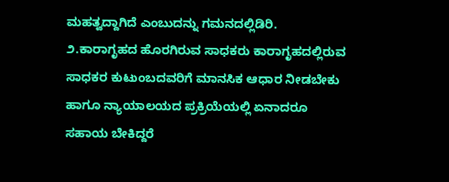ಮಹತ್ವದ್ದಾಗಿದೆ ಎಂಬುದನ್ನು ಗಮನದಲ್ಲಿಡಿರಿ.
೨.ಕಾರಾಗೃಹದ ಹೊರಗಿರುವ ಸಾಧಕರು ಕಾರಾಗೃಹದಲ್ಲಿರುವ ಸಾಧಕರ ಕುಟುಂಬದವರಿಗೆ ಮಾನಸಿಕ ಆಧಾರ ನೀಡಬೇಕು ಹಾಗೂ ನ್ಯಾಯಾಲಯದ ಪ್ರಕ್ರಿಯೆಯಲ್ಲಿ ಏನಾದರೂ ಸಹಾಯ ಬೇಕಿದ್ದರೆ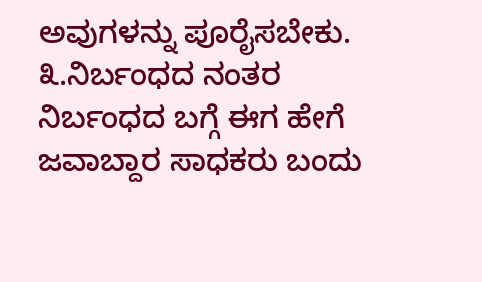ಅವುಗಳನ್ನು ಪೂರೈಸಬೇಕು.
೩.ನಿರ್ಬಂಧದ ನಂತರ ನಿರ್ಬಂಧದ ಬಗ್ಗೆ ಈಗ ಹೇಗೆ ಜವಾಬ್ದಾರ ಸಾಧಕರು ಬಂದು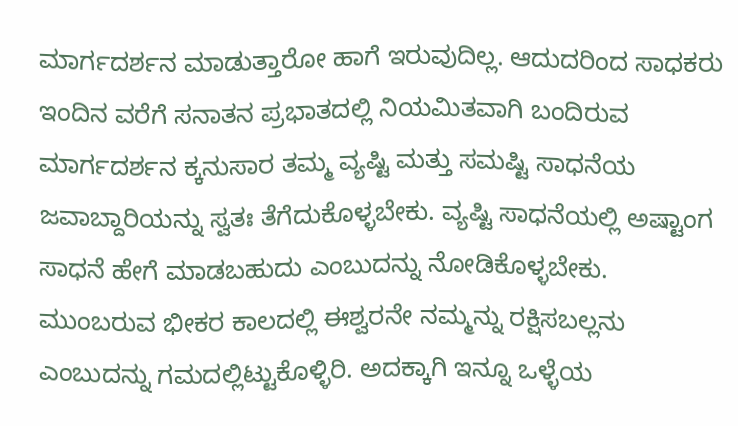ಮಾರ್ಗದರ್ಶನ ಮಾಡುತ್ತಾರೋ ಹಾಗೆ ಇರುವುದಿಲ್ಲ. ಆದುದರಿಂದ ಸಾಧಕರು ಇಂದಿನ ವರೆಗೆ ಸನಾತನ ಪ್ರಭಾತದಲ್ಲಿ ನಿಯಮಿತವಾಗಿ ಬಂದಿರುವ ಮಾರ್ಗದರ್ಶನ ಕ್ಕನುಸಾರ ತಮ್ಮ ವ್ಯಷ್ಟಿ ಮತ್ತು ಸಮಷ್ಟಿ ಸಾಧನೆಯ ಜವಾಬ್ದಾರಿಯನ್ನು ಸ್ವತಃ ತೆಗೆದುಕೊಳ್ಳಬೇಕು. ವ್ಯಷ್ಟಿ ಸಾಧನೆಯಲ್ಲಿ ಅಷ್ಟಾಂಗ ಸಾಧನೆ ಹೇಗೆ ಮಾಡಬಹುದು ಎಂಬುದನ್ನು ನೋಡಿಕೊಳ್ಳಬೇಕು. ಮುಂಬರುವ ಭೀಕರ ಕಾಲದಲ್ಲಿ ಈಶ್ವರನೇ ನಮ್ಮನ್ನು ರಕ್ಷಿಸಬಲ್ಲನು ಎಂಬುದನ್ನು ಗಮದಲ್ಲಿಟ್ಟುಕೊಳ್ಳಿರಿ. ಅದಕ್ಕಾಗಿ ಇನ್ನೂ ಒಳ್ಳೆಯ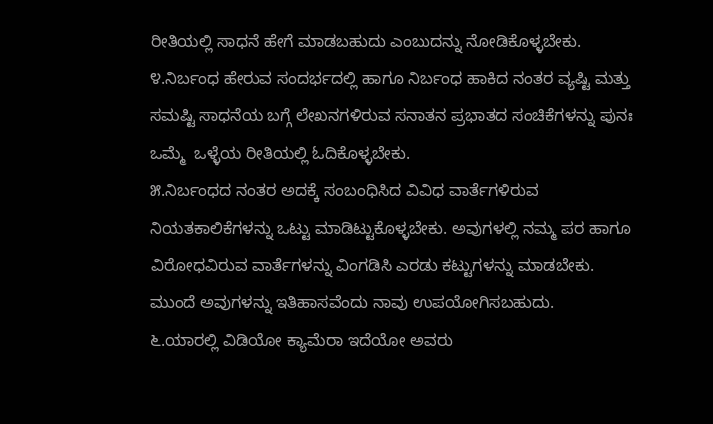ರೀತಿಯಲ್ಲಿ ಸಾಧನೆ ಹೇಗೆ ಮಾಡಬಹುದು ಎಂಬುದನ್ನು ನೋಡಿಕೊಳ್ಳಬೇಕು.
೪.ನಿರ್ಬಂಧ ಹೇರುವ ಸಂದರ್ಭದಲ್ಲಿ ಹಾಗೂ ನಿರ್ಬಂಧ ಹಾಕಿದ ನಂತರ ವ್ಯಷ್ಟಿ ಮತ್ತು ಸಮಷ್ಟಿ ಸಾಧನೆಯ ಬಗ್ಗೆ ಲೇಖನಗಳಿರುವ ಸನಾತನ ಪ್ರಭಾತದ ಸಂಚಿಕೆಗಳನ್ನು ಪುನಃ ಒಮ್ಮೆ  ಒಳ್ಳೆಯ ರೀತಿಯಲ್ಲಿ ಓದಿಕೊಳ್ಳಬೇಕು.
೫.ನಿರ್ಬಂಧದ ನಂತರ ಅದಕ್ಕೆ ಸಂಬಂಧಿಸಿದ ವಿವಿಧ ವಾರ್ತೆಗಳಿರುವ ನಿಯತಕಾಲಿಕೆಗಳನ್ನು ಒಟ್ಟು ಮಾಡಿಟ್ಟುಕೊಳ್ಳಬೇಕು. ಅವುಗಳಲ್ಲಿ ನಮ್ಮ ಪರ ಹಾಗೂ ವಿರೋಧವಿರುವ ವಾರ್ತೆಗಳನ್ನು ವಿಂಗಡಿಸಿ ಎರಡು ಕಟ್ಟುಗಳನ್ನು ಮಾಡಬೇಕು. ಮುಂದೆ ಅವುಗಳನ್ನು ಇತಿಹಾಸವೆಂದು ನಾವು ಉಪಯೋಗಿಸಬಹುದು.
೬.ಯಾರಲ್ಲಿ ವಿಡಿಯೋ ಕ್ಯಾಮೆರಾ ಇದೆಯೋ ಅವರು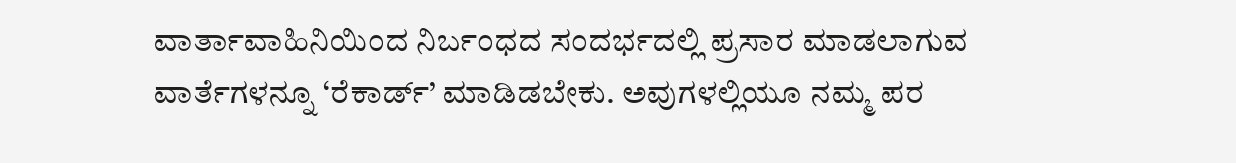ವಾರ್ತಾವಾಹಿನಿಯಿಂದ ನಿರ್ಬಂಧದ ಸಂದರ್ಭದಲ್ಲಿ ಪ್ರಸಾರ ಮಾಡಲಾಗುವ ವಾರ್ತೆಗಳನ್ನೂ ‘ರೆಕಾರ್ಡ್’ ಮಾಡಿಡಬೇಕು. ಅವುಗಳಲ್ಲಿಯೂ ನಮ್ಮ ಪರ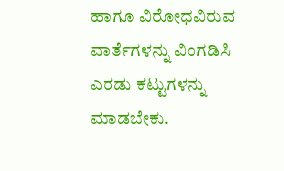ಹಾಗೂ ವಿರೋಧವಿರುವ ವಾರ್ತೆಗಳನ್ನು ವಿಂಗಡಿಸಿ ಎರಡು ಕಟ್ಟುಗಳನ್ನು ಮಾಡಬೇಕು.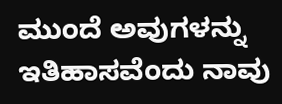ಮುಂದೆ ಅವುಗಳನ್ನು ಇತಿಹಾಸವೆಂದು ನಾವು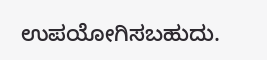ಉಪಯೋಗಿಸಬಹುದು.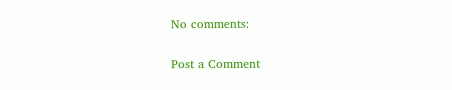No comments:

Post a Comment